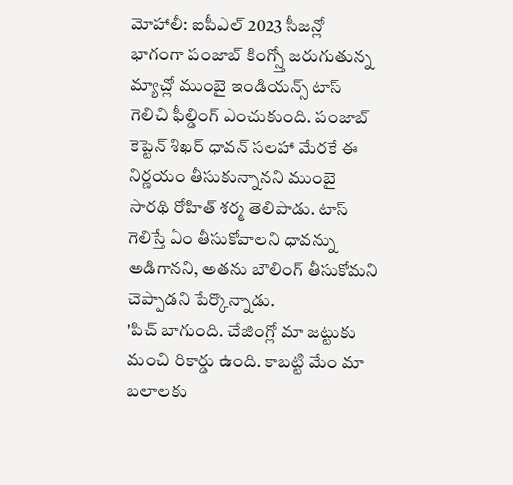మోహాలీ: ఐపీఎల్ 2023 సీజన్లో భాగంగా పంజాబ్ కింగ్స్తో జరుగుతున్న మ్యాచ్లో ముంబై ఇండియన్స్ టాస్ గెలిచి ఫీల్డింగ్ ఎంచుకుంది. పంజాబ్ కెప్టెన్ శిఖర్ ధావన్ సలహా మేరకే ఈ నిర్ణయం తీసుకున్నానని ముంబై సారథి రోహిత్ శర్మ తెలిపాడు. టాస్ గెలిస్తే ఏం తీసుకోవాలని ధావన్ను అడిగానని, అతను బౌలింగ్ తీసుకోమని చెప్పాడని పేర్కొన్నాడు.
'పిచ్ బాగుంది. చేజింగ్లో మా జట్టుకు మంచి రికార్డు ఉంది. కాబట్టి మేం మా బలాలకు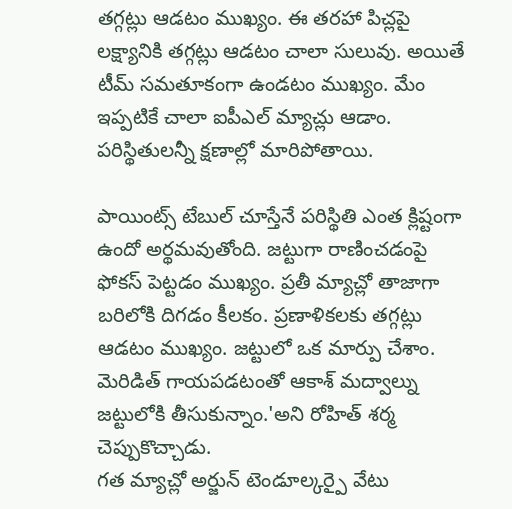తగ్గట్లు ఆడటం ముఖ్యం. ఈ తరహా పిచ్లపై లక్ష్యానికి తగ్గట్లు ఆడటం చాలా సులువు. అయితే టీమ్ సమతూకంగా ఉండటం ముఖ్యం. మేం ఇప్పటికే చాలా ఐపీఎల్ మ్యాచ్లు ఆడాం. పరిస్థితులన్నీ క్షణాల్లో మారిపోతాయి.

పాయింట్స్ టేబుల్ చూస్తేనే పరిస్థితి ఎంత క్లిష్టంగా ఉందో అర్థమవుతోంది. జట్టుగా రాణించడంపై ఫోకస్ పెట్టడం ముఖ్యం. ప్రతీ మ్యాచ్లో తాజాగా బరిలోకి దిగడం కీలకం. ప్రణాళికలకు తగ్గట్లు ఆడటం ముఖ్యం. జట్టులో ఒక మార్పు చేశాం. మెరిడిత్ గాయపడటంతో ఆకాశ్ మద్వాల్ను జట్టులోకి తీసుకున్నాం.'అని రోహిత్ శర్మ చెప్పుకొచ్చాడు.
గత మ్యాచ్లో అర్జున్ టెండూల్కర్పై వేటు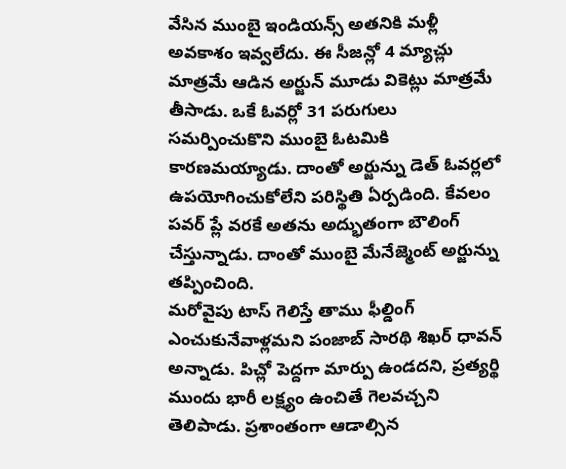వేసిన ముంబై ఇండియన్స్ అతనికి మళ్లీ అవకాశం ఇవ్వలేదు. ఈ సీజన్లో 4 మ్యాచ్లు మాత్రమే ఆడిన అర్జున్ మూడు వికెట్లు మాత్రమే తీసాడు. ఒకే ఓవర్లో 31 పరుగులు సమర్పించుకొని ముంబై ఓటమికి కారణమయ్యాడు. దాంతో అర్జున్ను డెత్ ఓవర్లలో ఉపయోగించుకోలేని పరిస్థితి ఏర్పడింది. కేవలం పవర్ ప్లే వరకే అతను అద్భుతంగా బౌలింగ్ చేస్తున్నాడు. దాంతో ముంబై మేనేజ్మెంట్ అర్జున్ను తప్పించింది.
మరోవైపు టాస్ గెలిస్తే తాము ఫీల్డింగ్ ఎంచుకునేవాళ్లమని పంజాబ్ సారథి శిఖర్ ధావన్ అన్నాడు. పిచ్లో పెద్దగా మార్పు ఉండదని, ప్రత్యర్థి ముందు భారీ లక్ష్యం ఉంచితే గెలవచ్చని తెలిపాడు. ప్రశాంతంగా ఆడాల్సిన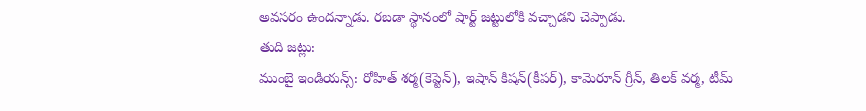అవసరం ఉందన్నాడు. రబడా స్థానంలో షార్ట్ జట్టులోకి వచ్చాడని చెప్పాడు.
తుది జట్లు:
ముంబై ఇండియన్స్: రోహిత్ శర్మ(కెప్టెన్), ఇషాన్ కిషన్(కీపర్), కామెరూన్ గ్రీన్, తిలక్ వర్మ, టీమ్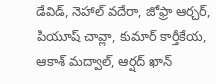డేవిడ్, నెహాల్ వదేరా, జోఫ్రా ఆర్చర్, పియూష్ చావ్లా, కుమార్ కార్తీకేయ, ఆకాశ్ మద్వాల్, ఆర్షద్ ఖాన్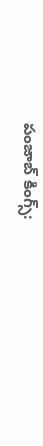పంజాబ్ కింగ్స్: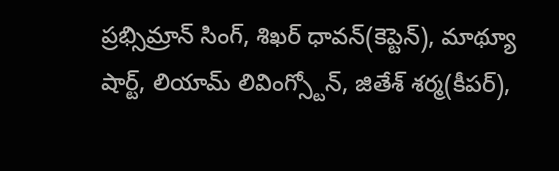ప్రభ్సిమ్రాన్ సింగ్, శిఖర్ ధావన్(కెప్టెన్), మాథ్యూ షార్ట్, లియామ్ లివింగ్స్టోన్, జితేశ్ శర్మ(కీపర్),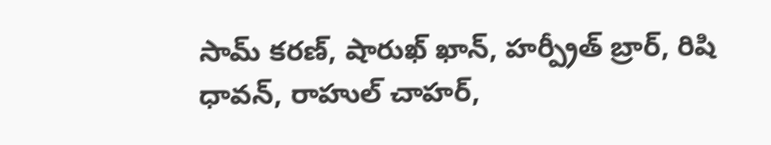సామ్ కరణ్, షారుఖ్ ఖాన్, హర్ప్రీత్ బ్రార్, రిషి ధావన్, రాహుల్ చాహర్,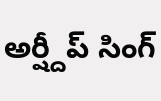అర్ష్దీప్ సింగ్